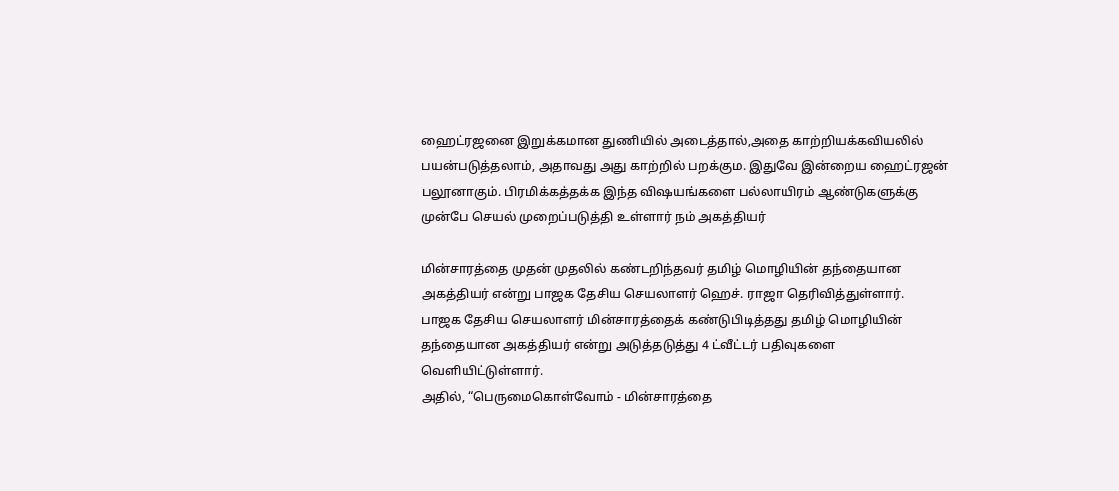ஹைட்ரஜனை இறுக்கமான துணியில் அடைத்தால்,அதை காற்றியக்கவியலில் பயன்படுத்தலாம், அதாவது அது காற்றில் பறக்கும. இதுவே இன்றைய ஹைட்ரஜன் பலூனாகும். பிரமிக்கத்தக்க இந்த விஷயங்களை பல்லாயிரம் ஆண்டுகளுக்கு முன்பே செயல் முறைப்படுத்தி உள்ளார் நம் அகத்தியர்

மின்சாரத்தை முதன் முதலில் கண்டறிந்தவர் தமிழ் மொழியின் தந்தையான அகத்தியர் என்று பாஜக தேசிய செயலாளர் ஹெச். ராஜா தெரிவித்துள்ளார்.
பாஜக தேசிய செயலாளர் மின்சாரத்தைக் கண்டுபிடித்தது தமிழ் மொழியின் தந்தையான அகத்தியர் என்று அடுத்தடுத்து 4 ட்வீட்டர் பதிவுகளை வெளியிட்டுள்ளார்.
அதில், “பெருமைகொள்வோம் - மின்சாரத்தை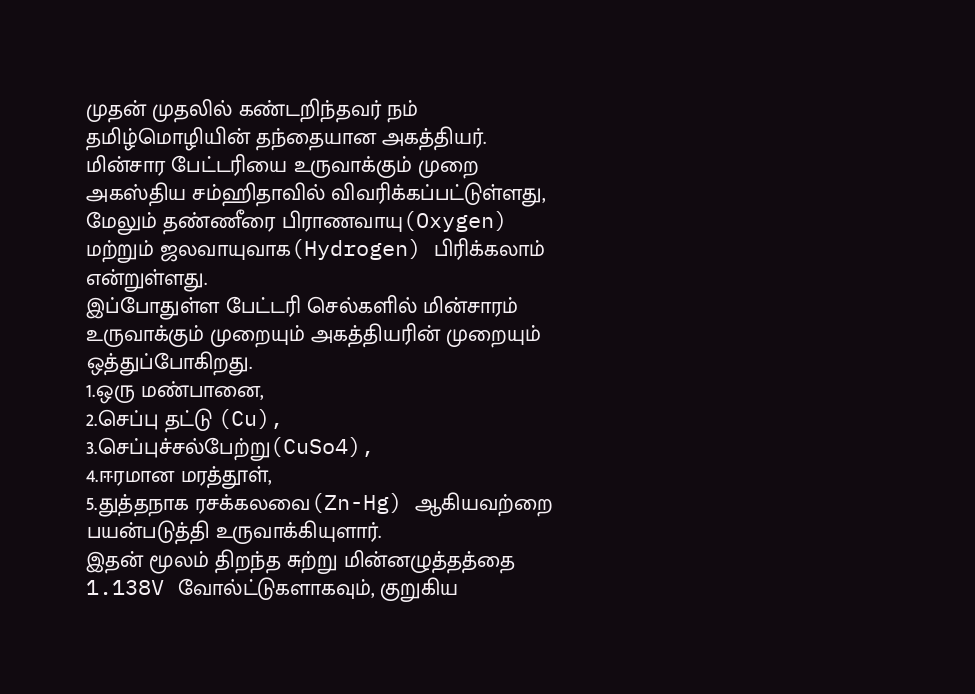முதன் முதலில் கண்டறிந்தவர் நம் தமிழ்மொழியின் தந்தையான அகத்தியர். மின்சார பேட்டரியை உருவாக்கும் முறை அகஸ்திய சம்ஹிதாவில் விவரிக்கப்பட்டுள்ளது, மேலும் தண்ணீரை பிராணவாயு(Oxygen) மற்றும் ஜலவாயுவாக(Hydrogen) பிரிக்கலாம் என்றுள்ளது.
இப்போதுள்ள பேட்டரி செல்களில் மின்சாரம் உருவாக்கும் முறையும் அகத்தியரின் முறையும் ஒத்துப்போகிறது.
1.ஒரு மண்பானை,
2.செப்பு தட்டு (Cu), 3.செப்புச்சல்பேற்று(CuSo4),
4.ஈரமான மரத்தூள்,
5.துத்தநாக ரசக்கலவை(Zn-Hg) ஆகியவற்றை பயன்படுத்தி உருவாக்கியுளார்.
இதன் மூலம் திறந்த சுற்று மின்னழுத்தத்தை 1.138V வோல்ட்டுகளாகவும், குறுகிய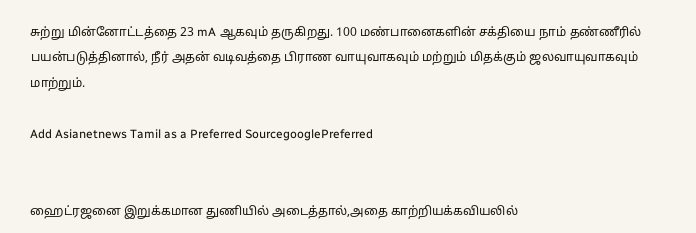சுற்று மின்னோட்டத்தை 23 mA ஆகவும் தருகிறது. 100 மண்பானைகளின் சக்தியை நாம் தண்ணீரில் பயன்படுத்தினால், நீர் அதன் வடிவத்தை பிராண வாயுவாகவும் மற்றும் மிதக்கும் ஜலவாயுவாகவும் மாற்றும்.

Add Asianetnews Tamil as a Preferred SourcegooglePreferred


ஹைட்ரஜனை இறுக்கமான துணியில் அடைத்தால்,அதை காற்றியக்கவியலில்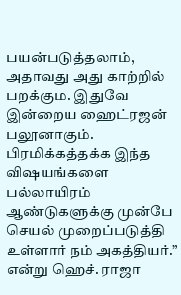பயன்படுத்தலாம், அதாவது அது காற்றில் பறக்கும. இதுவே இன்றைய ஹைட்ரஜன் பலூனாகும். பிரமிக்கத்தக்க இந்த விஷயங்களை பல்லாயிரம் ஆண்டுகளுக்கு முன்பே செயல் முறைப்படுத்தி உள்ளார் நம் அகத்தியர்.” என்று ஹெச். ராஜா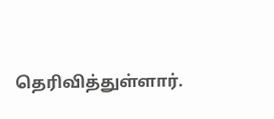தெரிவித்துள்ளார்.